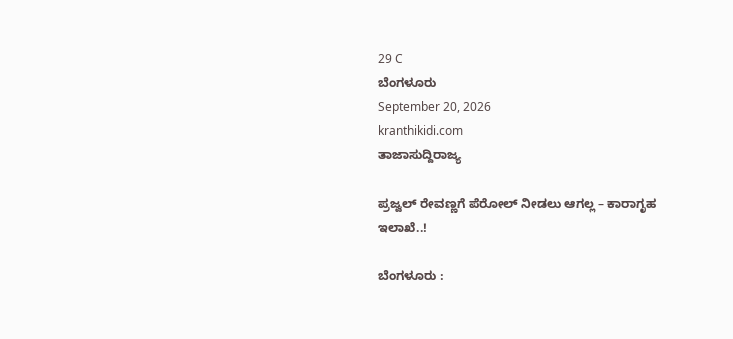29 C
ಬೆಂಗಳೂರು
September 20, 2026
kranthikidi.com
ತಾಜಾಸುದ್ದಿರಾಜ್ಯ

ಪ್ರಜ್ವಲ್‌ ರೇವಣ್ಣಗೆ ಪೆರೋಲ್ ನೀಡಲು ಆಗಲ್ಲ – ಕಾರಾಗೃಹ ಇಲಾಖೆ..!

ಬೆಂಗಳೂರು :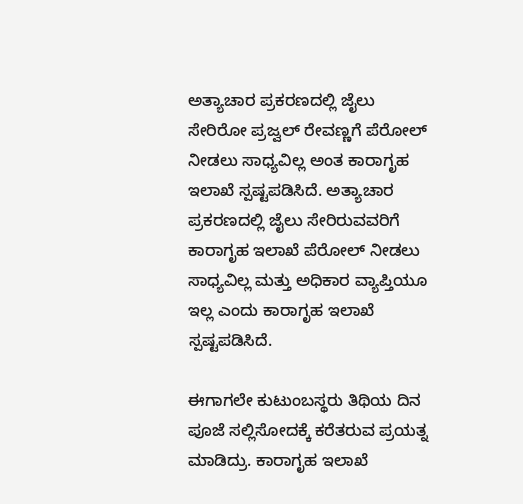ಅತ್ಯಾಚಾರ ಪ್ರಕರಣದಲ್ಲಿ ಜೈಲು ಸೇರಿರೋ ಪ್ರಜ್ವಲ್ ರೇವಣ್ಣಗೆ ಪೆರೋಲ್ ನೀಡಲು ಸಾಧ್ಯವಿಲ್ಲ ಅಂತ ಕಾರಾಗೃಹ ಇಲಾಖೆ ಸ್ಪಷ್ಟಪಡಿಸಿದೆ. ಅತ್ಯಾಚಾರ ಪ್ರಕರಣದಲ್ಲಿ ಜೈಲು ಸೇರಿರುವವರಿಗೆ ಕಾರಾಗೃಹ ಇಲಾಖೆ ಪೆರೋಲ್ ನೀಡಲು ಸಾಧ್ಯವಿಲ್ಲ ಮತ್ತು ಅಧಿಕಾರ ವ್ಯಾಪ್ತಿಯೂ ಇಲ್ಲ ಎಂದು ಕಾರಾಗೃಹ ಇಲಾಖೆ ಸ್ಪಷ್ಟಪಡಿಸಿದೆ.

ಈಗಾಗಲೇ ಕುಟುಂಬಸ್ಥರು ತಿಥಿಯ ದಿನ ಪೂಜೆ ಸಲ್ಲಿಸೋದಕ್ಕೆ ಕರೆತರುವ ಪ್ರಯತ್ನ ಮಾಡಿದ್ರು. ಕಾರಾಗೃಹ ಇಲಾಖೆ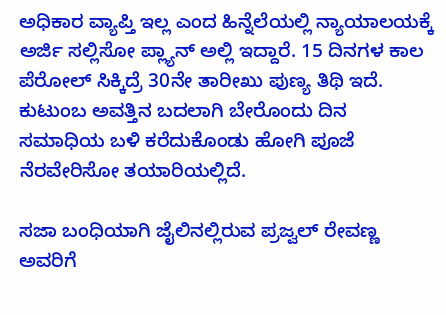ಅಧಿಕಾರ ವ್ಯಾಪ್ತಿ ಇಲ್ಲ ಎಂದ ಹಿನ್ನೆಲೆಯಲ್ಲಿ ನ್ಯಾಯಾಲಯಕ್ಕೆ ಅರ್ಜಿ ಸಲ್ಲಿಸೋ ಪ್ಲ್ಯಾನ್‌ ಅಲ್ಲಿ ಇದ್ದಾರೆ. 15 ದಿನಗಳ ಕಾಲ ಪೆರೋಲ್ ಸಿಕ್ಕಿದ್ರೆ 30ನೇ ತಾರೀಖು ಪುಣ್ಯ ತಿಥಿ ಇದೆ. ಕುಟುಂಬ ಅವತ್ತಿನ ಬದಲಾಗಿ ಬೇರೊಂದು ದಿನ ಸಮಾಧಿಯ ಬಳಿ ಕರೆದುಕೊಂಡು ಹೋಗಿ ಪೂಜೆ ನೆರವೇರಿಸೋ ತಯಾರಿಯಲ್ಲಿದೆ.

ಸಜಾ ಬಂಧಿಯಾಗಿ ಜೈಲಿನಲ್ಲಿರುವ ಪ್ರಜ್ವಲ್ ರೇವಣ್ಣ ಅವರಿಗೆ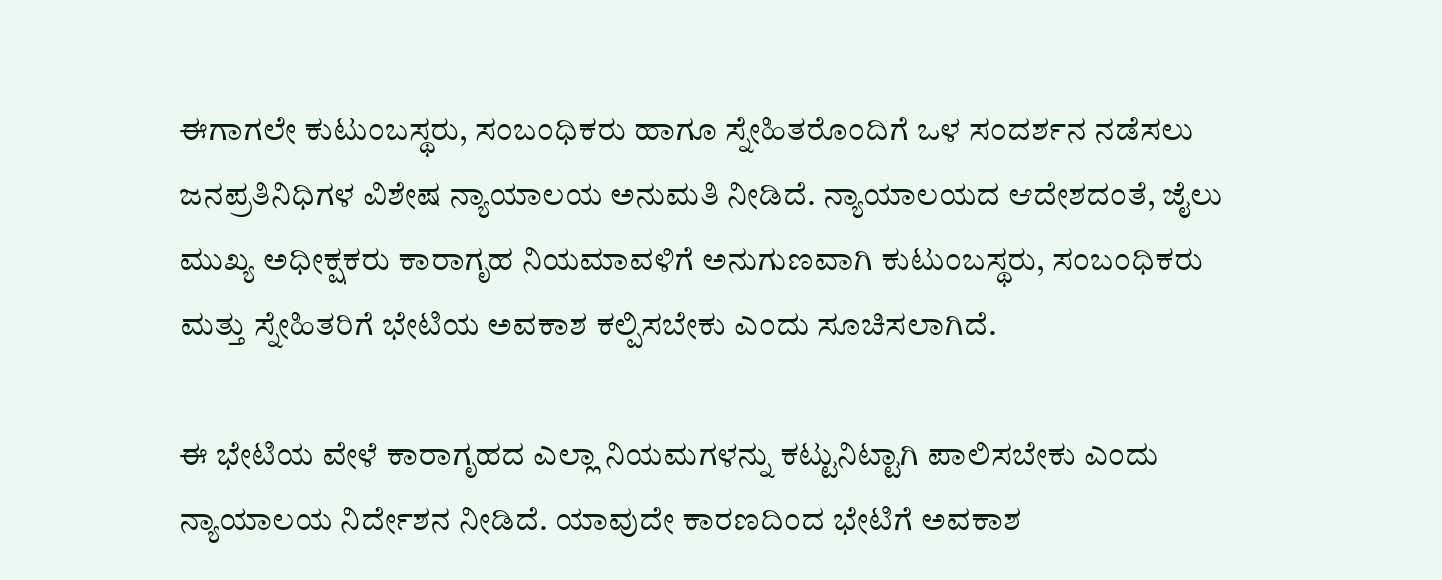ಈಗಾಗಲೇ ಕುಟುಂಬಸ್ಥರು, ಸಂಬಂಧಿಕರು ಹಾಗೂ ಸ್ನೇಹಿತರೊಂದಿಗೆ ಒಳ ಸಂದರ್ಶನ ನಡೆಸಲು ಜನಪ್ರತಿನಿಧಿಗಳ ವಿಶೇಷ ನ್ಯಾಯಾಲಯ ಅನುಮತಿ ನೀಡಿದೆ. ನ್ಯಾಯಾಲಯದ ಆದೇಶದಂತೆ, ಜೈಲು ಮುಖ್ಯ ಅಧೀಕ್ಷಕರು ಕಾರಾಗೃಹ ನಿಯಮಾವಳಿಗೆ ಅನುಗುಣವಾಗಿ ಕುಟುಂಬಸ್ಥರು, ಸಂಬಂಧಿಕರು ಮತ್ತು ಸ್ನೇಹಿತರಿಗೆ ಭೇಟಿಯ ಅವಕಾಶ ಕಲ್ಪಿಸಬೇಕು ಎಂದು ಸೂಚಿಸಲಾಗಿದೆ.

ಈ ಭೇಟಿಯ ವೇಳೆ ಕಾರಾಗೃಹದ ಎಲ್ಲಾ ನಿಯಮಗಳನ್ನು ಕಟ್ಟುನಿಟ್ಟಾಗಿ ಪಾಲಿಸಬೇಕು ಎಂದು ನ್ಯಾಯಾಲಯ ನಿರ್ದೇಶನ ನೀಡಿದೆ. ಯಾವುದೇ ಕಾರಣದಿಂದ ಭೇಟಿಗೆ ಅವಕಾಶ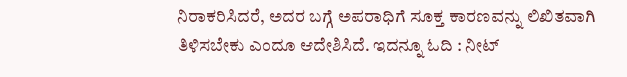ನಿರಾಕರಿಸಿದರೆ, ಅದರ ಬಗ್ಗೆ ಅಪರಾಧಿಗೆ ಸೂಕ್ತ ಕಾರಣವನ್ನು ಲಿಖಿತವಾಗಿ ತಿಳಿಸಬೇಕು ಎಂದೂ ಆದೇಶಿಸಿದೆ. ಇದನ್ನೂ ಓದಿ : ನೀಟ್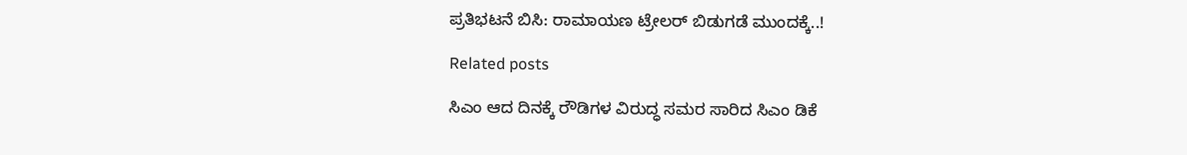ಪ್ರತಿಭಟನೆ ಬಿಸಿ: ರಾಮಾಯಣ ಟ್ರೇಲರ್ ಬಿಡುಗಡೆ ಮುಂದಕ್ಕೆ..!

Related posts

ಸಿಎಂ ಆದ ದಿನಕ್ಕೆ ರೌಡಿಗಳ ವಿರುದ್ಧ ಸಮರ ಸಾರಿದ ಸಿಎಂ ಡಿಕೆ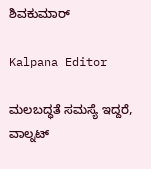ಶಿವಕುಮಾರ್

Kalpana Editor

ಮಲಬದ್ಧತೆ ಸಮಸ್ಯೆ ಇದ್ದರೆ, ವಾಲ್ನಟ್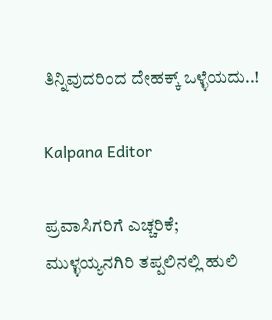ತಿನ್ನಿವುದರಿಂದ ದೇಹಕ್ಕ್ ಒಳ್ಳೆಯದು..!

Kalpana Editor

ಪ್ರವಾಸಿಗರಿಗೆ ಎಚ್ಚರಿಕೆ; ಮುಳ್ಳಯ್ಯನಗಿರಿ ತಪ್ಪಲಿನಲ್ಲಿ ಹುಲಿ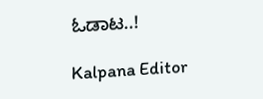ಓಡಾಟ..!

Kalpana Editor